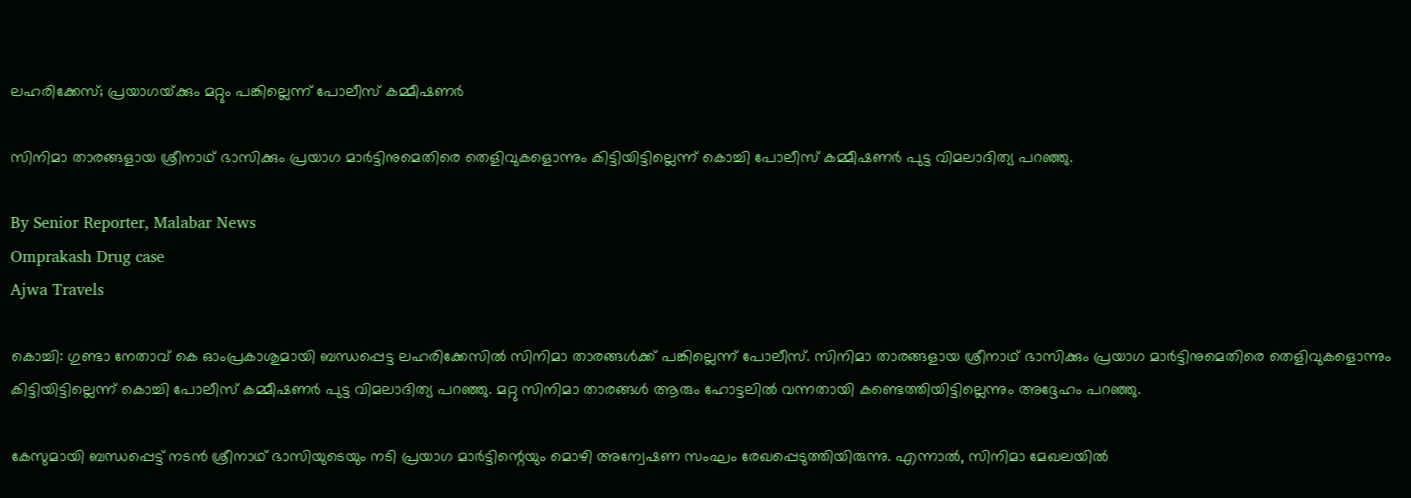ലഹരിക്കേസ്; പ്രയാഗയ്‌ക്കും മറ്റും പങ്കില്ലെന്ന് പോലീസ് കമ്മീഷണർ

സിനിമാ താരങ്ങളായ ശ്രീനാഥ്‌ ഭാസിക്കും പ്രയാഗ മാർട്ടിനുമെതിരെ തെളിവുകളൊന്നും കിട്ടിയിട്ടില്ലെന്ന് കൊച്ചി പോലീസ് കമ്മീഷണർ പുട്ട വിമലാദിത്യ പറഞ്ഞു.

By Senior Reporter, Malabar News
Omprakash Drug case
Ajwa Travels

കൊച്ചി: ഗുണ്ടാ നേതാവ് കെ ഓംപ്രകാശുമായി ബന്ധപ്പെട്ട ലഹരിക്കേസിൽ സിനിമാ താരങ്ങൾക്ക് പങ്കില്ലെന്ന് പോലീസ്. സിനിമാ താരങ്ങളായ ശ്രീനാഥ്‌ ഭാസിക്കും പ്രയാഗ മാർട്ടിനുമെതിരെ തെളിവുകളൊന്നും കിട്ടിയിട്ടില്ലെന്ന് കൊച്ചി പോലീസ് കമ്മീഷണർ പുട്ട വിമലാദിത്യ പറഞ്ഞു. മറ്റു സിനിമാ താരങ്ങൾ ആരും ഹോട്ടലിൽ വന്നതായി കണ്ടെത്തിയിട്ടില്ലെന്നും അദ്ദേഹം പറഞ്ഞു.

കേസുമായി ബന്ധപ്പെട്ട് നടൻ ശ്രീനാഥ്‌ ഭാസിയുടെയും നടി പ്രയാഗ മാർട്ടിന്റെയും മൊഴി അന്വേഷണ സംഘം രേഖപ്പെടുത്തിയിരുന്നു. എന്നാൽ, സിനിമാ മേഖലയിൽ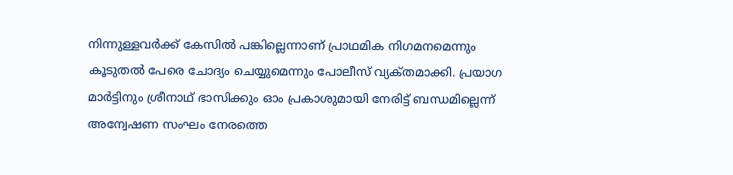നിന്നുള്ളവർക്ക് കേസിൽ പങ്കില്ലെന്നാണ് പ്രാഥമിക നിഗമനമെന്നും കൂടുതൽ പേരെ ചോദ്യം ചെയ്യുമെന്നും പോലീസ് വ്യക്‌തമാക്കി. പ്രയാഗ മാർട്ടിനും ശ്രീനാഥ്‌ ഭാസിക്കും ഓം പ്രകാശുമായി നേരിട്ട് ബന്ധമില്ലെന്ന് അന്വേഷണ സംഘം നേരത്തെ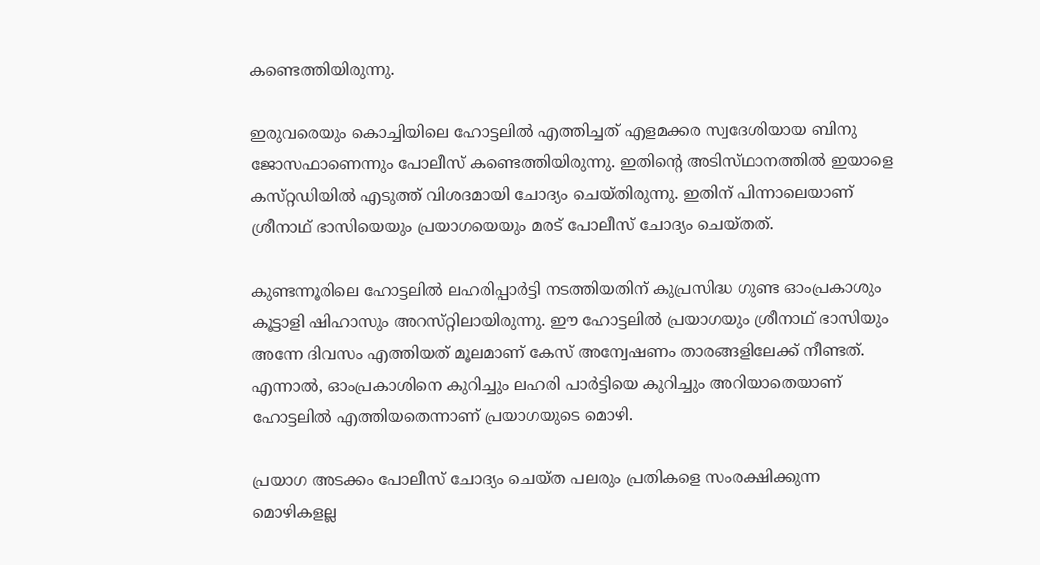കണ്ടെത്തിയിരുന്നു.

ഇരുവരെയും കൊച്ചിയിലെ ഹോട്ടലിൽ എത്തിച്ചത് എളമക്കര സ്വദേശിയായ ബിനു ജോസഫാണെന്നും പോലീസ് കണ്ടെത്തിയിരുന്നു. ഇതിന്റെ അടിസ്‌ഥാനത്തിൽ ഇയാളെ കസ്‌റ്റഡിയിൽ എടുത്ത് വിശദമായി ചോദ്യം ചെയ്‌തിരുന്നു. ഇതിന് പിന്നാലെയാണ് ശ്രീനാഥ്‌ ഭാസിയെയും പ്രയാഗയെയും മരട് പോലീസ് ചോദ്യം ചെയ്‌തത്‌.

കുണ്ടന്നൂരിലെ ഹോട്ടലിൽ ലഹരിപ്പാർട്ടി നടത്തിയതിന് കുപ്രസിദ്ധ ഗുണ്ട ഓംപ്രകാശും കൂട്ടാളി ഷിഹാസും അറസ്‌റ്റിലായിരുന്നു. ഈ ഹോട്ടലിൽ പ്രയാഗയും ശ്രീനാഥ്‌ ഭാസിയും അന്നേ ദിവസം എത്തിയത് മൂലമാണ് കേസ് അന്വേഷണം താരങ്ങളിലേക്ക് നീണ്ടത്. എന്നാൽ, ഓംപ്രകാശിനെ കുറിച്ചും ലഹരി പാർട്ടിയെ കുറിച്ചും അറിയാതെയാണ് ഹോട്ടലിൽ എത്തിയതെന്നാണ് പ്രയാഗയുടെ മൊഴി.

പ്രയാഗ അടക്കം പോലീസ് ചോദ്യം ചെയ്‌ത പലരും പ്രതികളെ സംരക്ഷിക്കുന്ന മൊഴികളല്ല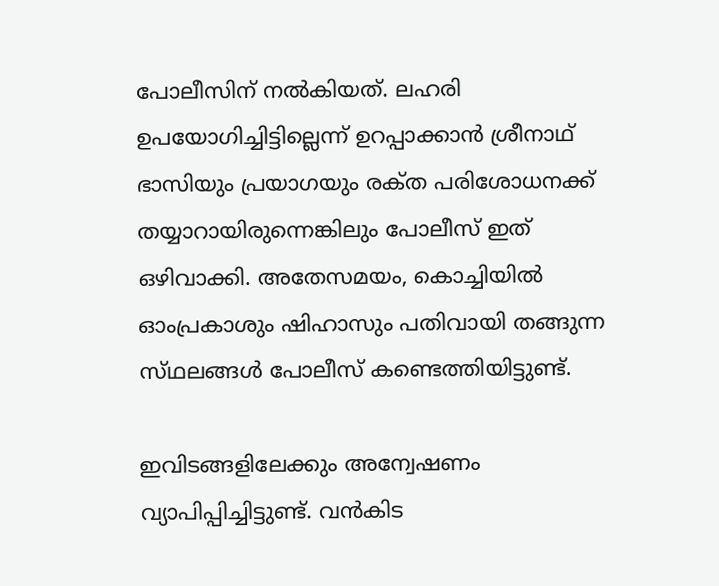പോലീസിന് നൽകിയത്. ലഹരി ഉപയോഗിച്ചിട്ടില്ലെന്ന് ഉറപ്പാക്കാൻ ശ്രീനാഥ്‌ ഭാസിയും പ്രയാഗയും രക്‌ത പരിശോധനക്ക് തയ്യാറായിരുന്നെങ്കിലും പോലീസ് ഇത് ഒഴിവാക്കി. അതേസമയം, കൊച്ചിയിൽ ഓംപ്രകാശും ഷിഹാസും പതിവായി തങ്ങുന്ന സ്‌ഥലങ്ങൾ പോലീസ് കണ്ടെത്തിയിട്ടുണ്ട്.

ഇവിടങ്ങളിലേക്കും അന്വേഷണം വ്യാപിപ്പിച്ചിട്ടുണ്ട്. വൻകിട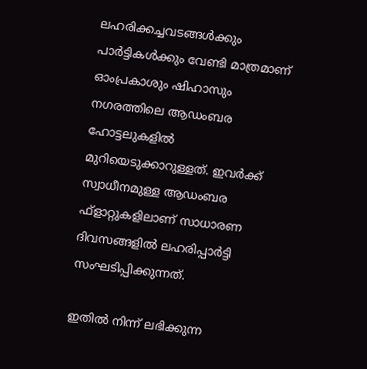ലഹരിക്കച്ചവടങ്ങൾക്കും പാർട്ടികൾക്കും വേണ്ടി മാത്രമാണ് ഓംപ്രകാശും ഷിഹാസും നഗരത്തിലെ ആഡംബര ഹോട്ടലുകളിൽ മുറിയെടുക്കാറുള്ളത്. ഇവർക്ക് സ്വാധീനമുള്ള ആഡംബര ഫ്ളാറ്റുകളിലാണ് സാധാരണ ദിവസങ്ങളിൽ ലഹരിപ്പാർട്ടി സംഘടിപ്പിക്കുന്നത്.

ഇതിൽ നിന്ന് ലഭിക്കുന്ന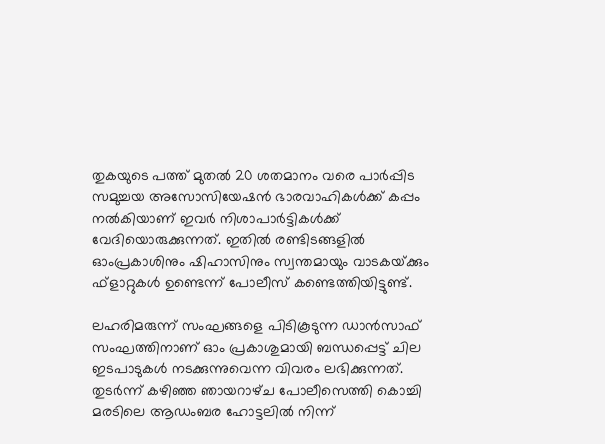തുകയുടെ പത്ത് മുതൽ 20 ശതമാനം വരെ പാർപ്പിട സമുച്ചയ അസോസിയേഷൻ ഭാരവാഹികൾക്ക് കപ്പം നൽകിയാണ് ഇവർ നിശാപാർട്ടികൾക്ക് വേദിയൊരുക്കുന്നത്. ഇതിൽ രണ്ടിടങ്ങളിൽ ഓംപ്രകാശിനും ഷിഹാസിനും സ്വന്തമായും വാടകയ്‌ക്കും ഫ്‌ളാറ്റുകൾ ഉണ്ടെന്ന് പോലീസ് കണ്ടെത്തിയിട്ടുണ്ട്.

ലഹരിമരുന്ന് സംഘങ്ങളെ പിടികൂടുന്ന ഡാൻസാഫ് സംഘത്തിനാണ് ഓം പ്രകാശുമായി ബന്ധപ്പെട്ട് ചില ഇടപാടുകൾ നടക്കുന്നുവെന്ന വിവരം ലഭിക്കുന്നത്. തുടർന്ന് കഴിഞ്ഞ ഞായറാഴ്‌ച പോലീസെത്തി കൊച്ചി മരടിലെ ആഡംബര ഹോട്ടലിൽ നിന്ന്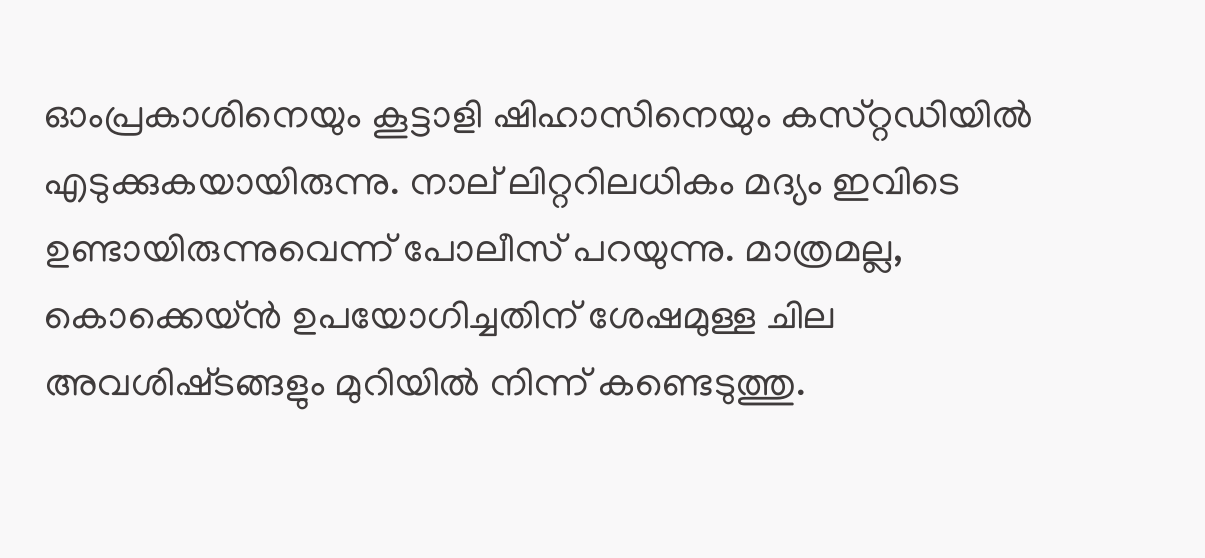ഓംപ്രകാശിനെയും കൂട്ടാളി ഷിഹാസിനെയും കസ്‌റ്റഡിയിൽ എടുക്കുകയായിരുന്നു. നാല് ലിറ്ററിലധികം മദ്യം ഇവിടെ ഉണ്ടായിരുന്നുവെന്ന് പോലീസ് പറയുന്നു. മാത്രമല്ല, കൊക്കെയ്ൻ ഉപയോഗിച്ചതിന് ശേഷമുള്ള ചില അവശിഷ്‌ടങ്ങളും മുറിയിൽ നിന്ന് കണ്ടെടുത്തു.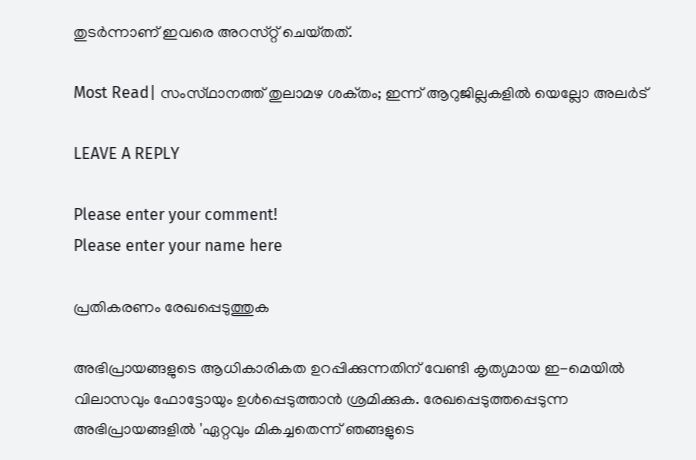തുടർന്നാണ് ഇവരെ അറസ്‌റ്റ് ചെയ്‌തത്‌.

Most Read| സംസ്‌ഥാനത്ത്‌ തുലാമഴ ശക്‌തം; ഇന്ന് ആറുജില്ലകളിൽ യെല്ലോ അലർട്

LEAVE A REPLY

Please enter your comment!
Please enter your name here

പ്രതികരണം രേഖപ്പെടുത്തുക

അഭിപ്രായങ്ങളുടെ ആധികാരികത ഉറപ്പിക്കുന്നതിന് വേണ്ടി കൃത്യമായ ഇ-മെയിൽ വിലാസവും ഫോട്ടോയും ഉൾപ്പെടുത്താൻ ശ്രമിക്കുക. രേഖപ്പെടുത്തപ്പെടുന്ന അഭിപ്രായങ്ങളിൽ 'ഏറ്റവും മികച്ചതെന്ന് ഞങ്ങളുടെ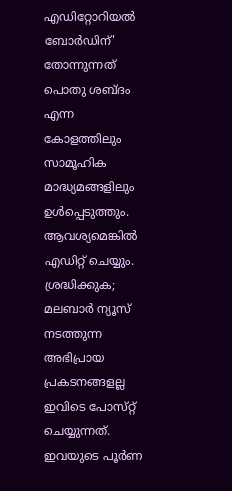എഡിറ്റോറിയൽ ബോർഡിന്' തോന്നുന്നത് പൊതു ശബ്‌ദം എന്ന കോളത്തിലും സാമൂഹിക മാദ്ധ്യമങ്ങളിലും ഉൾപ്പെടുത്തും. ആവശ്യമെങ്കിൽ എഡിറ്റ് ചെയ്യും. ശ്രദ്ധിക്കുക; മലബാർ ന്യൂസ് നടത്തുന്ന അഭിപ്രായ പ്രകടനങ്ങളല്ല ഇവിടെ പോസ്‌റ്റ് ചെയ്യുന്നത്. ഇവയുടെ പൂർണ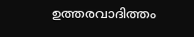ഉത്തരവാദിത്തം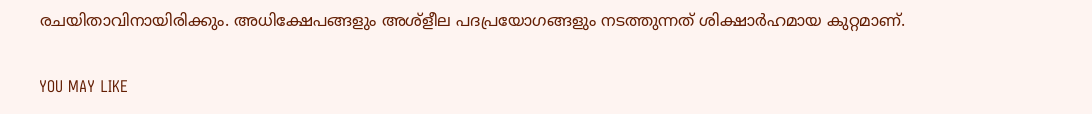രചയിതാവിനായിരിക്കും. അധിക്ഷേപങ്ങളും അശ്‌ളീല പദപ്രയോഗങ്ങളും നടത്തുന്നത് ശിക്ഷാർഹമായ കുറ്റമാണ്.

YOU MAY LIKE